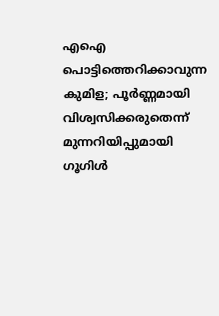എഐ പൊട്ടിത്തെറിക്കാവുന്ന കുമിള; പൂർണ്ണമായി വിശ്വസിക്കരുതെന്ന് മുന്നറിയിപ്പുമായി ഗൂഗിൾ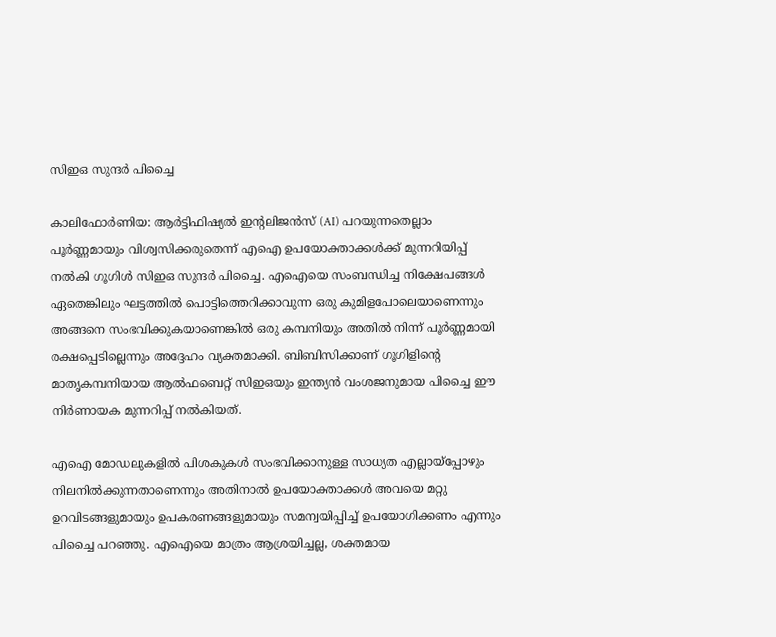സിഇഒ സുന്ദർ പിച്ചൈ

കാലിഫോര്‍ണിയ: ആർട്ടിഫിഷ്യൽ ഇന്‍റലിജൻസ് (AI) പറയുന്നതെല്ലാം പൂർണ്ണമായും വിശ്വസിക്കരുതെന്ന് എഐ ഉപയോക്താക്കള്‍ക്ക് മുന്നറിയിപ്പ് നൽകി ഗൂഗിൾ സിഇഒ സുന്ദർ പിച്ചൈ. എഐയെ സംബന്ധിച്ച നിക്ഷേപങ്ങൾ ഏതെങ്കിലും ഘട്ടത്തിൽ പൊട്ടിത്തെറിക്കാവുന്ന ഒരു കുമിളപോലെയാണെന്നും അങ്ങനെ സംഭവിക്കുകയാണെങ്കിൽ ഒരു കമ്പനിയും അതിൽ നിന്ന് പൂർണ്ണമായി രക്ഷപ്പെടില്ലെന്നും അദ്ദേഹം വ്യക്തമാക്കി. ബിബിസിക്കാണ് ഗൂഗിളിന്റെ മാതൃകമ്പനിയായ ആൽഫബെറ്റ് സിഇഒയും ഇന്ത്യൻ വംശജനുമായ പിച്ചൈ ഈ നിർണായക മുന്നറിപ്പ് നൽകിയത്.

എഐ മോഡലുകളിൽ പിശകുകൾ സംഭവിക്കാനുള്ള സാധ്യത എല്ലായ്പ്പോഴും നിലനിൽക്കുന്നതാണെന്നും അതിനാൽ ഉപയോക്താക്കൾ അവയെ മറ്റു ഉറവിടങ്ങളുമായും ഉപകരണങ്ങളുമായും സമന്വയിപ്പിച്ച് ഉപയോഗിക്കണം എന്നും പിച്ചൈ പറഞ്ഞു. എഐയെ മാത്രം ആശ്രയിച്ചല്ല, ശക്തമായ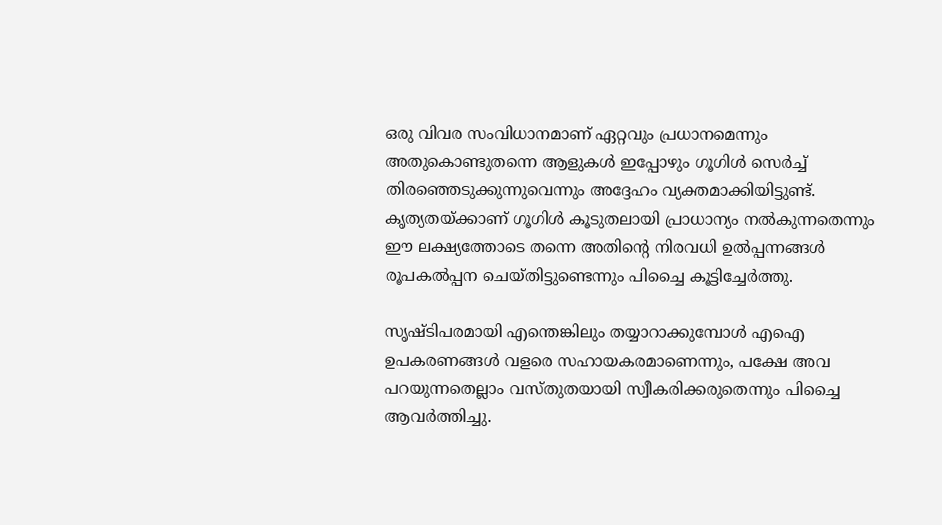ഒരു വിവര സംവിധാനമാണ് ഏറ്റവും പ്രധാനമെന്നും അതുകൊണ്ടുതന്നെ ആളുകൾ ഇപ്പോഴും ഗൂഗിൾ സെർച്ച് തിരഞ്ഞെടുക്കുന്നുവെന്നും അദ്ദേഹം വ്യക്തമാക്കിയിട്ടുണ്ട്. കൃത്യതയ്ക്കാണ് ഗൂഗിൾ കൂടുതലായി പ്രാധാന്യം നൽകുന്നതെന്നും ഈ ലക്ഷ്യത്തോടെ തന്നെ അതിന്റെ നിരവധി ഉൽപ്പന്നങ്ങൾ രൂപകൽപ്പന ചെയ്തിട്ടുണ്ടെന്നും പിച്ചൈ കൂട്ടിച്ചേർത്തു.

സൃഷ്ടിപരമായി എന്തെങ്കിലും തയ്യാറാക്കുമ്പോൾ എഐ ഉപകരണങ്ങൾ വളരെ സഹായകരമാണെന്നും, പക്ഷേ അവ പറയുന്നതെല്ലാം വസ്തുതയായി സ്വീകരിക്കരുതെന്നും പിച്ചൈ ആവർത്തിച്ചു.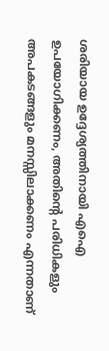ശരിയായ ഉദ്ദേശ്യത്തിനായി എഐ ഉപയോഗിക്കണം, അതിന്റെ പരിധികളും അപകടങ്ങളും മനസ്സിലാക്കണം എന്നതാണ്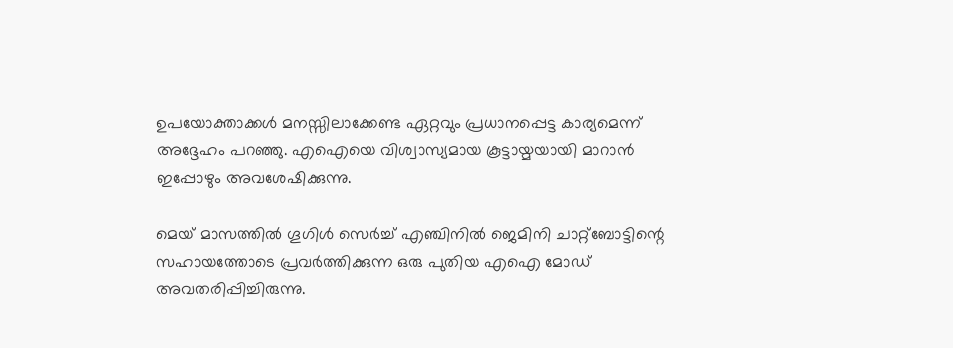ഉപയോക്താക്കൾ മനസ്സിലാക്കേണ്ട ഏറ്റവും പ്രധാനപ്പെട്ട കാര്യമെന്ന് അദ്ദേഹം പറഞ്ഞു. എഐയെ വിശ്വാസ്യമായ കൂട്ടായ്മയായി മാറാൻ ഇപ്പോഴും അവശേഷിക്കുന്നു.

മെയ് മാസത്തിൽ ഗൂഗിൾ സെർച്ച് എഞ്ചിനിൽ ജെമിനി ചാറ്റ്ബോട്ടിന്റെ സഹായത്തോടെ പ്രവർത്തിക്കുന്ന ഒരു പുതിയ എഐ മോഡ് അവതരിപ്പിച്ചിരുന്നു.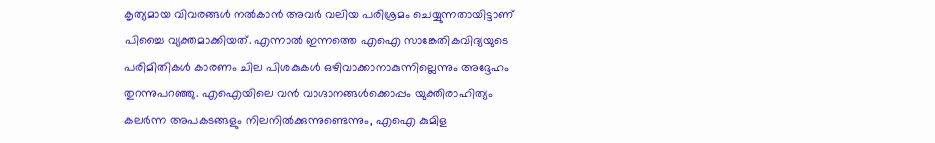കൃത്യമായ വിവരങ്ങൾ നൽകാൻ അവർ വലിയ പരിശ്രമം ചെയ്യുന്നതായിട്ടാണ് പിച്ചൈ വ്യക്തമാക്കിയത്. എന്നാൽ ഇന്നത്തെ എഐ സാങ്കേതികവിദ്യയുടെ പരിമിതികൾ കാരണം ചില പിശകുകൾ ഒഴിവാക്കാനാകുന്നില്ലെന്നും അദ്ദേഹം തുറന്നുപറഞ്ഞു. എഐയിലെ വൻ വാഗ്ദാനങ്ങൾക്കൊപ്പം യുക്തിരാഹിത്യം കലർന്ന അപകടങ്ങളും നിലനിൽക്കുന്നുണ്ടെന്നും, എഐ കുമിള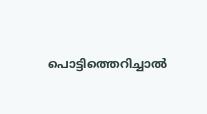പൊട്ടിത്തെറിച്ചാൽ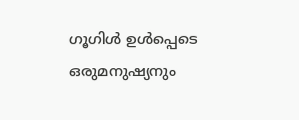ഗൂഗിൾ ഉൾപ്പെടെ ഒരുമനുഷ്യനും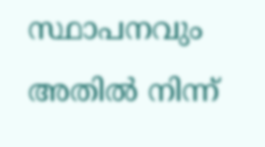സ്ഥാപനവും അതിൽ നിന്ന്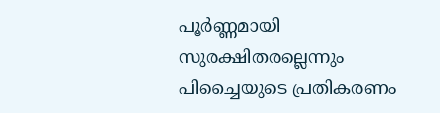പൂർണ്ണമായി സുരക്ഷിതരല്ലെന്നും പിച്ചൈയുടെ പ്രതികരണം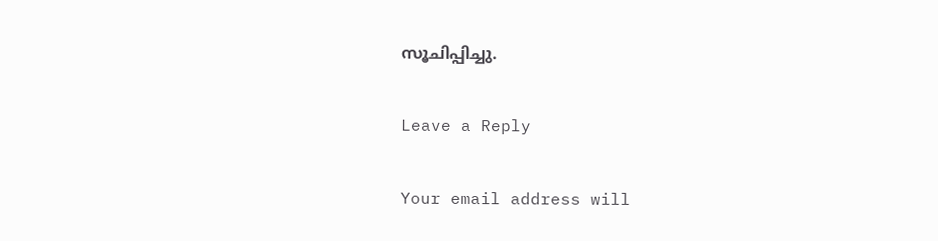സൂചിപ്പിച്ചു.

Leave a Reply

Your email address will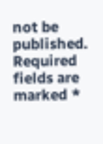not be published. Required fields are marked *